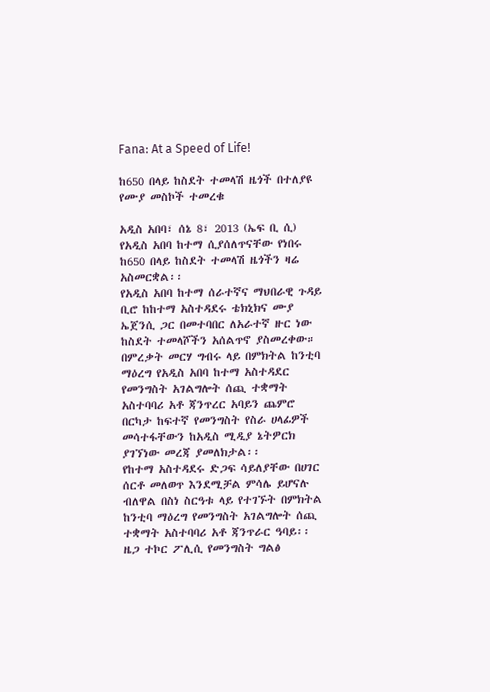Fana: At a Speed of Life!

ከ650 በላይ ከስደት ተመላሽ ዜጎች በተለያዩ የሙያ መስኮች ተመረቁ

አዲስ አበባ፣ ሰኔ 8፣ 2013 (ኤፍ ቢ ሲ) የአዲስ አበባ ከተማ ሲያሰለጥናቸው የነበሩ ከ650 በላይ ከስደት ተመላሽ ዜጎችን ዛሬ አስመርቋል፡፡
የአዲስ አበባ ከተማ ሰራተኛና ማህበራዊ ጉዳይ ቢሮ ከከተማ አስተዳደሩ ቴክኒክና ሙያ ኤጀንሲ ጋር በመተባበር ለአራተኛ ዙር ነው ከስደት ተመላሾችን አሰልጥኖ ያስመረቀው።
በምረቃት መርሃ ግብሩ ላይ በምክትል ከንቲባ ማዕረግ የአዲስ አበባ ከተማ አስተዳደር የመንግስት አገልግሎት ሰጪ ተቋማት አስተባባሪ አቶ ጃንጥረር አባይን ጨምሮ በርካታ ከፍተኛ የመንግስት የስራ ሀላፊዎች መሳተፋቸውን ከአዲስ ሚዲያ ኔትዎርክ ያገኘነው መረጃ ያመለክታል፡፡
የከተማ አስተዳደሩ ድጋፍ ሳይለያቸው በሀገር ሰርቶ መለወጥ እንደሚቻል ምሳሌ ይሆናሉ ብለዋል በስነ ስርዓቱ ላይ የተገኙት በምክትል ከንቲባ ማዕረግ የመንግስት አገልግሎት ሰጪ ተቋማት አስተባባሪ አቶ ጃንጥራር ዓባይ፡፡
ዜጋ ተኮር ፖሊሲ የመንግስት ግልፅ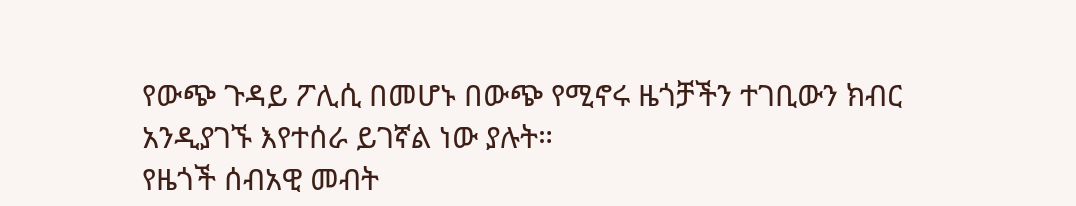የውጭ ጉዳይ ፖሊሲ በመሆኑ በውጭ የሚኖሩ ዜጎቻችን ተገቢውን ክብር አንዲያገኙ እየተሰራ ይገኛል ነው ያሉት።
የዜጎች ሰብአዊ መብት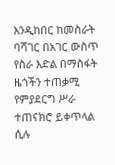እንዲከበር ከመስራት ባሻገር በአገር ውስጥ የስራ እድል በማስፋት ዜጎችን ተጠቃሚ የምያደርግ ሥራ ተጠናክሮ ይቀጥላል ሲሉ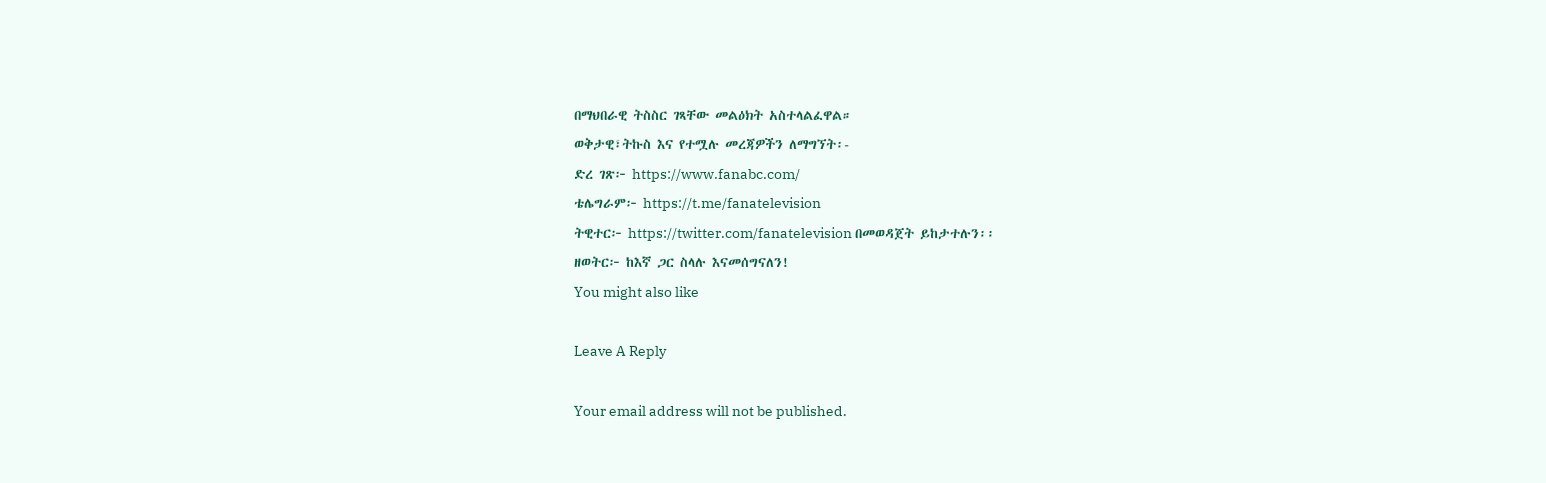በማህበራዊ ትስስር ገጻቸው መልዕክት አስተላልፈዋል።
ወቅታዊ፣ትኩስ እና የተሟሉ መረጃዎችን ለማግኘት፡-
ድረ ገጽ፦ https://www.fanabc.com/
ቴሌግራም፦ https://t.me/fanatelevision
ትዊተር፦ https://twitter.com/fanatelevision በመወዳጀት ይከታተሉን፡፡
ዘወትር፦ ከእኛ ጋር ስላሉ እናመሰግናለን!
You might also like

Leave A Reply

Your email address will not be published.